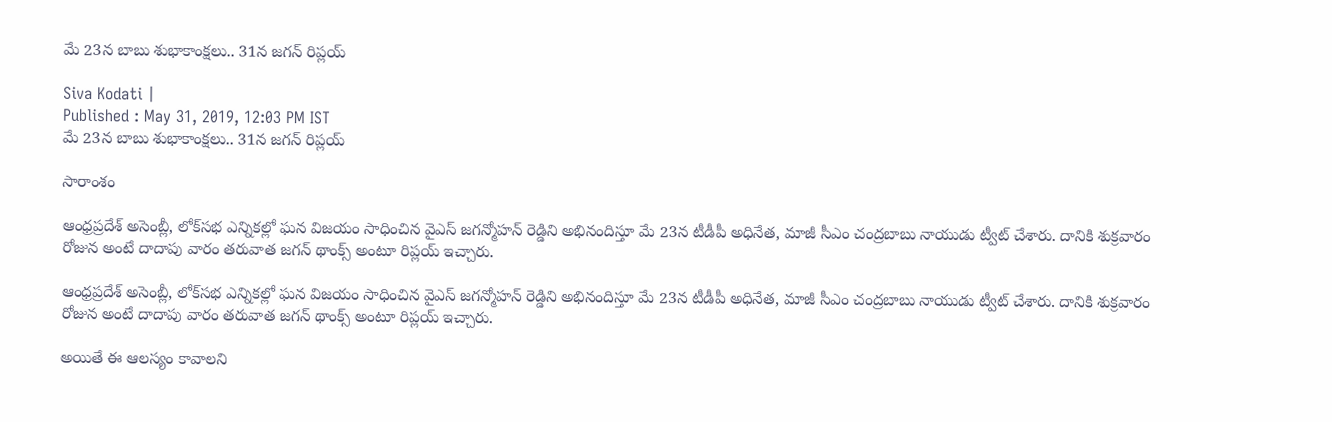మే 23న బాబు శుభాకాంక్షలు.. 31న జగన్ రిప్లయ్

Siva Kodati |
Published : May 31, 2019, 12:03 PM IST
మే 23న బాబు శుభాకాంక్షలు.. 31న జగన్ రిప్లయ్

సారాంశం

ఆంధ్రప్రదేశ్ అసెంబ్లీ, లోక్‌సభ ఎన్నికల్లో ఘన విజయం సాధించిన వైఎస్ జగన్మోహన్ రెడ్డిని అభినందిస్తూ మే 23న టీడీపీ అధినేత, మాజీ సీఎం చంద్రబాబు నాయుడు ట్వీట్ చేశారు. దానికి శుక్రవారం రోజున అంటే దాదాపు వారం తరువాత జగన్ థాంక్స్ అంటూ రిప్లయ్ ఇచ్చారు.

ఆంధ్రప్రదేశ్ అసెంబ్లీ, లోక్‌సభ ఎన్నికల్లో ఘన విజయం సాధించిన వైఎస్ జగన్మోహన్ రెడ్డిని అభినందిస్తూ మే 23న టీడీపీ అధినేత, మాజీ సీఎం చంద్రబాబు నాయుడు ట్వీట్ చేశారు. దానికి శుక్రవారం రోజున అంటే దాదాపు వారం తరువాత జగన్ థాంక్స్ అంటూ రిప్లయ్ ఇచ్చారు.

అయితే ఈ ఆలస్యం కావాలని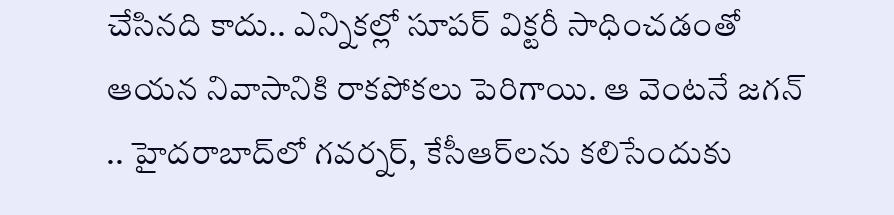చేసినది కాదు.. ఎన్నికల్లో సూపర్ విక్టరీ సాధించడంతో ఆయన నివాసానికి రాకపోకలు పెరిగాయి. ఆ వెంటనే జగన్ .. హైదరాబాద్‌లో గవర్నర్, కేసీఆర్‌‌లను కలిసేందుకు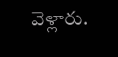వెళ్లారు.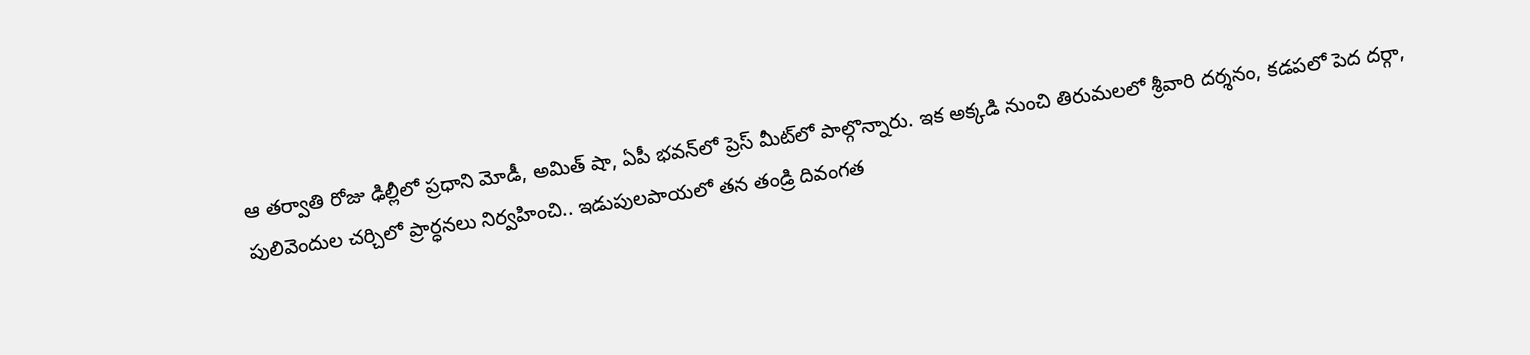ఆ తర్వాతి రోజు ఢిల్లీలో ప్రధాని మోడీ, అమిత్ షా, ఏపీ భవన్‌లో ప్రెస్ ‌మీట్‌లో పాల్గొన్నారు. ఇక అక్కడి నుంచి తిరుమలలో శ్రీవారి దర్శనం, కడపలో పెద దర్గా, పులివెందుల చర్చిలో ప్రార్ధనలు నిర్వహించి.. ఇడుపులపాయలో తన తండ్రి దివంగత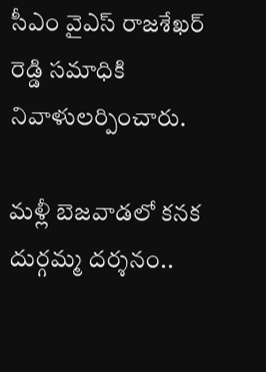సీఎం వైఎస్ రాజశేఖర్ రెడ్డి సమాధికి నివాళులర్పించారు.

మళ్లీ బెజవాడలో కనక దుర్గమ్మ దర్శనం..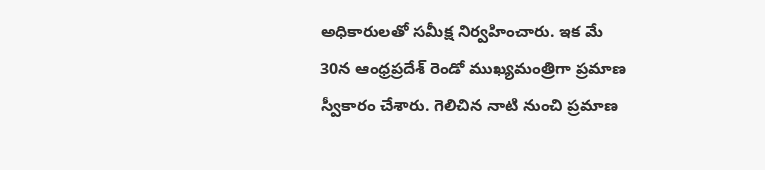అధికారులతో సమీక్ష నిర్వహించారు. ఇక మే 30న ఆంధ్రప్రదేశ్ రెండో ముఖ్యమంత్రిగా ప్రమాణ స్వీకారం చేశారు. గెలిచిన నాటి నుంచి ప్రమాణ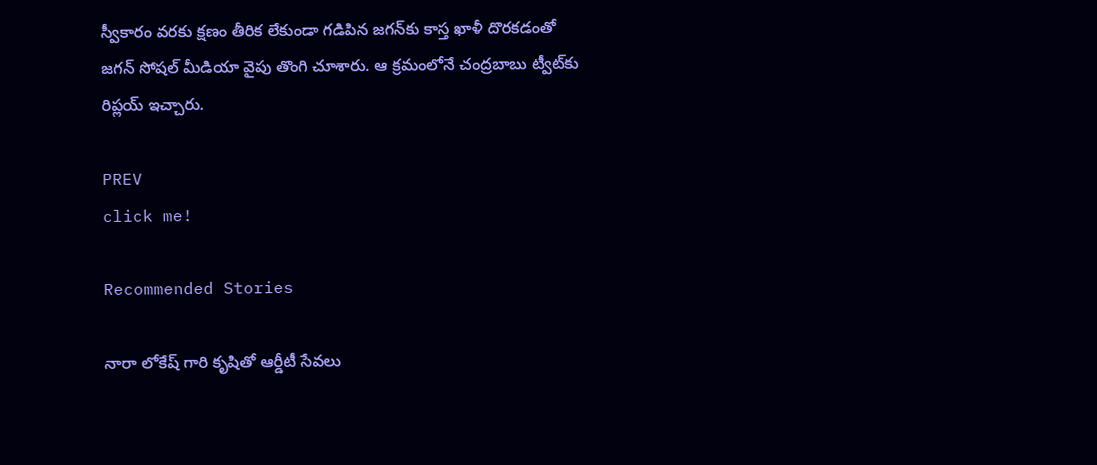స్వీకారం వరకు క్షణం తీరిక లేకుండా గడిపిన జగన్‌కు కాస్త ఖాళీ దొరకడంతో జగన్ ‌సోషల్ మీడియా వైపు తొంగి చూశారు. ఆ క్రమంలోనే చంద్రబాబు ట్వీట్‌కు రిప్లయ్ ఇచ్చారు.

PREV
click me!

Recommended Stories

నారా లోకేష్ గారి కృషితో ఆర్డీటీ సేవలు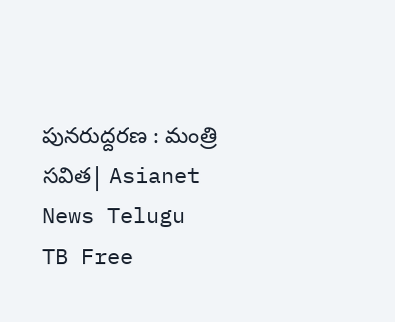పునరుద్దరణ : మంత్రి సవిత| Asianet News Telugu
TB Free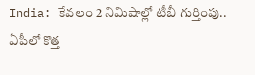India: కేవలం 2 నిమిషాల్లో టీబీ గుర్తింపు.. ఏపీలో కొత్త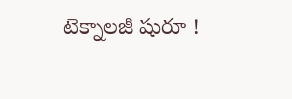టెక్నాలజీ షురూ !